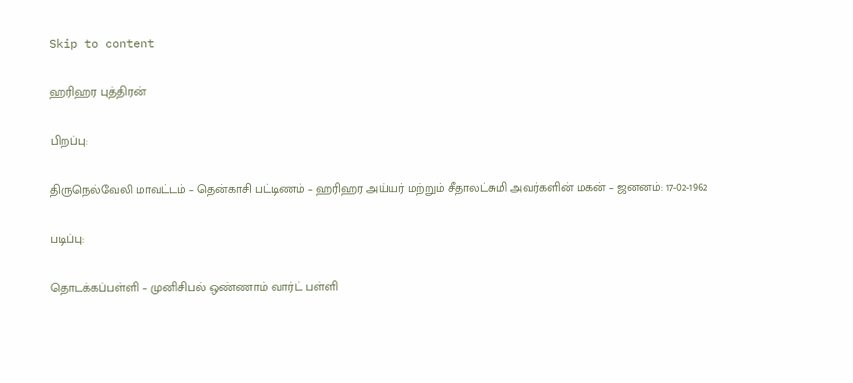Skip to content

ஹரிஹர புத்திரன்

பிறப்பு:

திருநெல்வேலி மாவட்டம் – தென்காசி பட்டிணம் – ஹரிஹர அய்யர் மற்றும் சீதாலட்சுமி அவர்களின் மகன் – ஜனனம்: 17-02-1962

படிப்பு:

தொடக்கப்பள்ளி – முனிசிபல் ஒண்ணாம் வார்ட் பள்ளி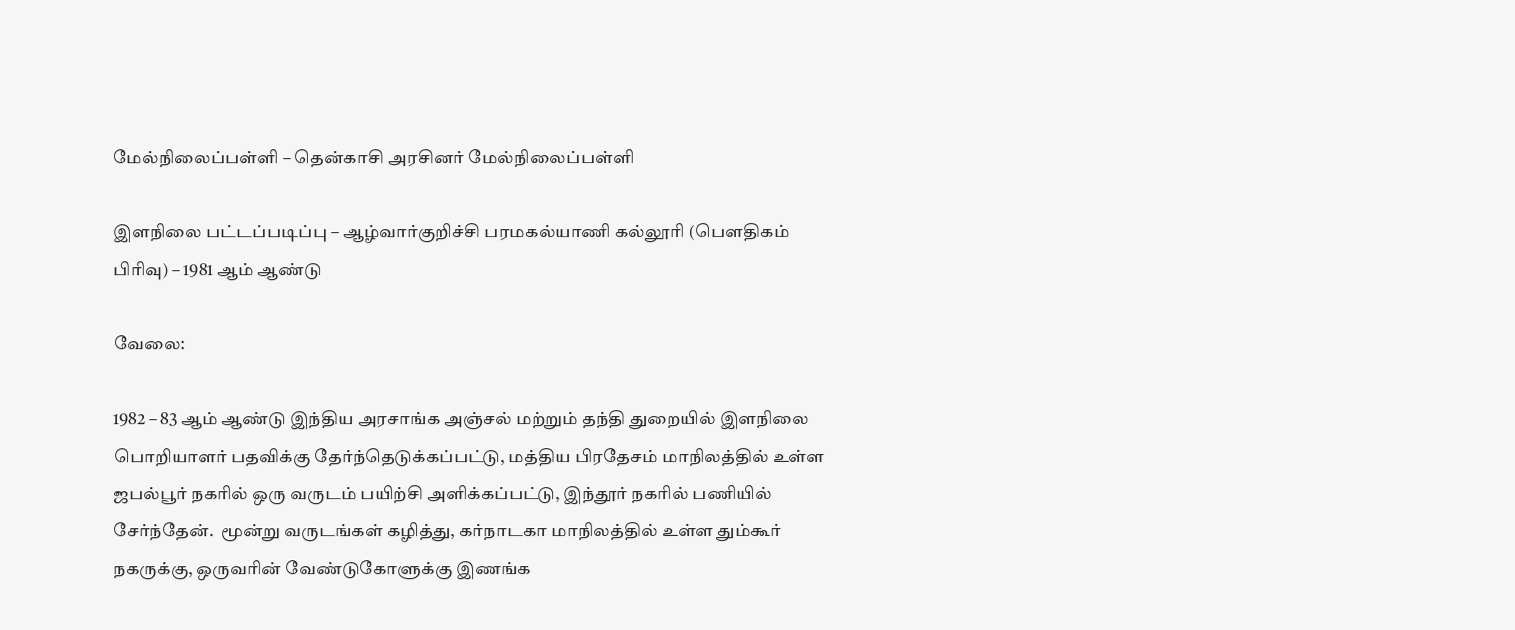மேல்நிலைப்பள்ளி – தென்காசி அரசினர் மேல்நிலைப்பள்ளி

இளநிலை பட்டப்படிப்பு – ஆழ்வார்குறிச்சி பரமகல்யாணி கல்லூரி (பௌதிகம் பிரிவு) – 1981 ஆம் ஆண்டு

வேலை:

1982 – 83 ஆம் ஆண்டு இந்திய அரசாங்க அஞ்சல் மற்றும் தந்தி துறையில் இளநிலை பொறியாளர் பதவிக்கு தேர்ந்தெடுக்கப்பட்டு, மத்திய பிரதேசம் மாநிலத்தில் உள்ள ஜபல்பூர் நகரில் ஒரு வருடம் பயிற்சி அளிக்கப்பட்டு, இந்தூர் நகரில் பணியில் சேர்ந்தேன்.  மூன்று வருடங்கள் கழித்து, கர்நாடகா மாநிலத்தில் உள்ள தும்கூர் நகருக்கு, ஒருவரின் வேண்டுகோளுக்கு இணங்க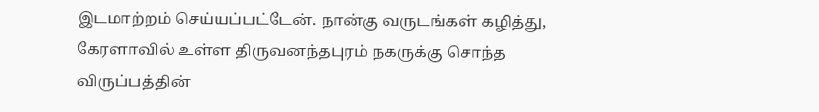இடமாற்றம் செய்யப்பட்டேன். நான்கு வருடங்கள் கழித்து, கேரளாவில் உள்ள திருவனந்தபுரம் நகருக்கு சொந்த விருப்பத்தின்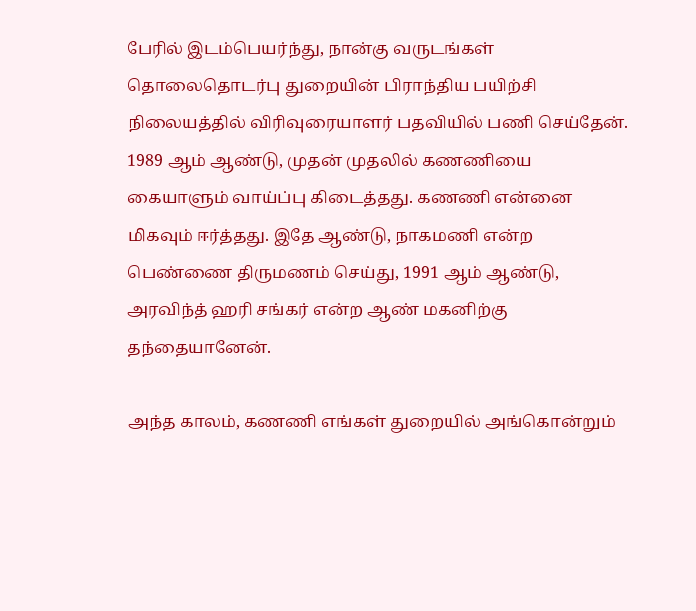பேரில் இடம்பெயர்ந்து, நான்கு வருடங்கள் தொலைதொடர்பு துறையின் பிராந்திய பயிற்சி நிலையத்தில் விரிவுரையாளர் பதவியில் பணி செய்தேன். 1989 ஆம் ஆண்டு, முதன் முதலில் கணணியை கையாளும் வாய்ப்பு கிடைத்தது. கணணி என்னை மிகவும் ஈர்த்தது. இதே ஆண்டு, நாகமணி என்ற பெண்ணை திருமணம் செய்து, 1991 ஆம் ஆண்டு, அரவிந்த் ஹரி சங்கர் என்ற ஆண் மகனிற்கு தந்தையானேன்.

அந்த காலம், கணணி எங்கள் துறையில் அங்கொன்றும்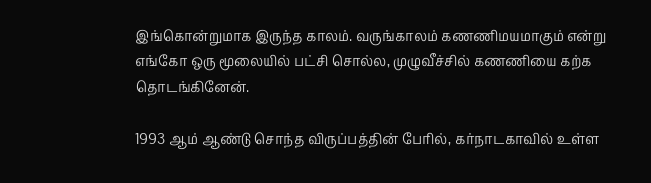இங்கொன்றுமாக இருந்த காலம். வருங்காலம் கணணிமயமாகும் என்று எங்கோ ஒரு மூலையில் பட்சி சொல்ல, முழுவீச்சில் கணணியை கற்க தொடங்கினேன்.

1993 ஆம் ஆண்டு சொந்த விருப்பத்தின் பேரில், கர்நாடகாவில் உள்ள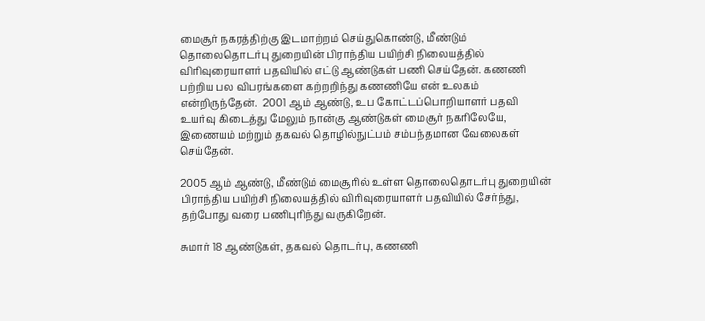மைசூர் நகரத்திற்கு இடமாற்றம் செய்துகொண்டு, மீண்டும் தொலைதொடர்பு துறையின் பிராந்திய பயிற்சி நிலையத்தில் விரிவுரையாளர் பதவியில் எட்டு ஆண்டுகள் பணி செய்தேன். கணணி பற்றிய பல விபரங்களை கற்றறிந்து கணணியே என் உலகம் என்றிருந்தேன்.  2001 ஆம் ஆண்டு, உப கோட்டப்பொறியாளர் பதவி உயர்வு கிடைத்து மேலும் நான்கு ஆண்டுகள் மைசூர் நகரிலேயே, இணையம் மற்றும் தகவல் தொழில்நுட்பம் சம்பந்தமான வேலைகள் செய்தேன்.

2005 ஆம் ஆண்டு, மீண்டும் மைசூரில் உள்ள தொலைதொடர்பு துறையின் பிராந்திய பயிற்சி நிலையத்தில் விரிவுரையாளர் பதவியில் சேர்ந்து, தற்போது வரை பணிபுரிந்து வருகிறேன்.

சுமார் 18 ஆண்டுகள், தகவல் தொடர்பு, கணணி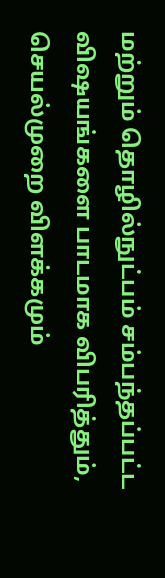மற்றும் தொழில்நுட்பம் சம்பந்தப்பட்ட விஷயங்களை பாடமாக விபரித்தும், செயல்முறை விளக்கமும்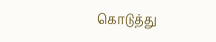கொடுத்து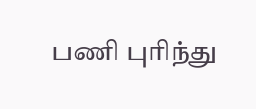பணி புரிந்து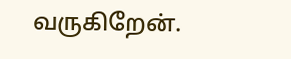வருகிறேன்.